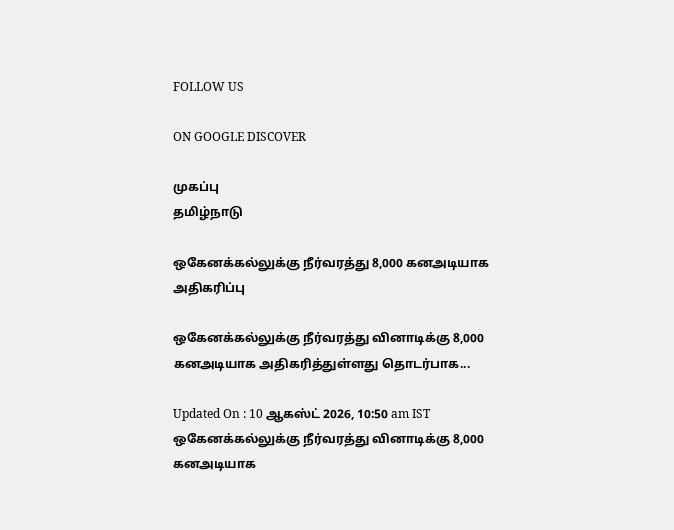FOLLOW US

ON GOOGLE DISCOVER

முகப்பு
தமிழ்நாடு

ஒகேனக்கல்லுக்கு நீர்வரத்து 8,000 கனஅடியாக அதிகரிப்பு

ஒகேனக்கல்லுக்கு நீர்வரத்து வினாடிக்கு 8,000 கனஅடியாக அதிகரித்துள்ளது தொடர்பாக...

Updated On : 10 ஆகஸ்ட் 2026, 10:50 am IST
ஒகேனக்கல்லுக்கு நீர்வரத்து வினாடிக்கு 8,000 கனஅடியாக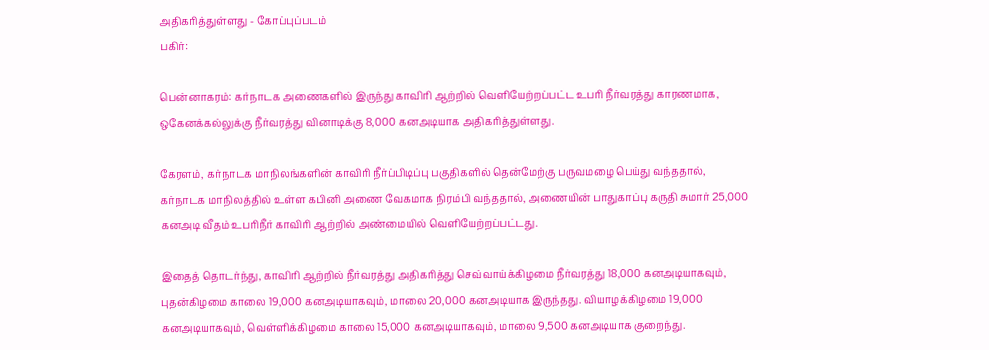அதிகரித்துள்ளது - கோப்புப்படம்
பகிர்:

பென்னாகரம்: கர்நாடக அணைகளில் இருந்து காவிரி ஆற்றில் வெளியேற்றப்பட்ட உபரி நீர்வரத்து காரணமாக, ஒகேனக்கல்லுக்கு நீர்வரத்து வினாடிக்கு 8,000 கனஅடியாக அதிகரித்துள்ளது.

கேரளம், கர்நாடக மாநிலங்களின் காவிரி நீர்ப்பிடிப்பு பகுதிகளில் தென்மேற்கு பருவமழை பெய்து வந்ததால், கர்நாடக மாநிலத்தில் உள்ள கபினி அணை வேகமாக நிரம்பி வந்ததால், அணையின் பாதுகாப்பு கருதி சுமார் 25,000 கனஅடி வீதம் உபரிநீர் காவிரி ஆற்றில் அண்மையில் வெளியேற்றப்பட்டது.

இதைத் தொடர்ந்து, காவிரி ஆற்றில் நீர்வரத்து அதிகரித்து செவ்வாய்க்கிழமை நீர்வரத்து 18,000 கனஅடியாகவும், புதன்கிழமை காலை 19,000 கனஅடியாகவும், மாலை 20,000 கனஅடியாக இருந்தது. வியாழக்கிழமை 19,000 கனஅடியாகவும், வெள்ளிக்கிழமை காலை 15,000 கனஅடியாகவும், மாலை 9,500 கனஅடியாக குறைந்து.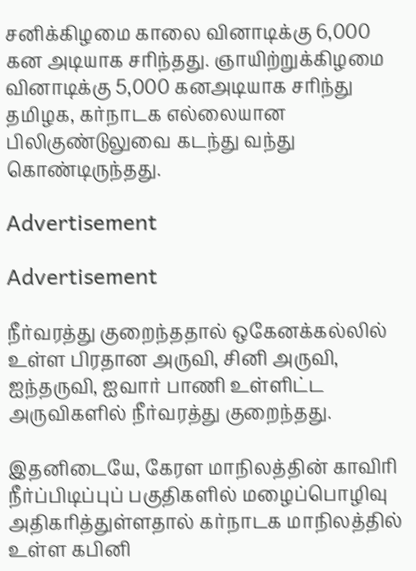சனிக்கிழமை காலை வினாடிக்கு 6,000 கன அடியாக சரிந்தது. ஞாயிற்றுக்கிழமை வினாடிக்கு 5,000 கனஅடியாக சரிந்து தமிழக, கர்நாடக எல்லையான பிலிகுண்டுலுவை கடந்து வந்து கொண்டிருந்தது.

Advertisement

Advertisement

நீர்வரத்து குறைந்ததால் ஒகேனக்கல்லில் உள்ள பிரதான அருவி, சினி அருவி, ஐந்தருவி, ஐவார் பாணி உள்ளிட்ட அருவிகளில் நீர்வரத்து குறைந்தது.

இதனிடையே, கேரள மாநிலத்தின் காவிரி நீர்ப்பிடிப்புப் பகுதிகளில் மழைப்பொழிவு அதிகரித்துள்ளதால் கர்நாடக மாநிலத்தில் உள்ள கபினி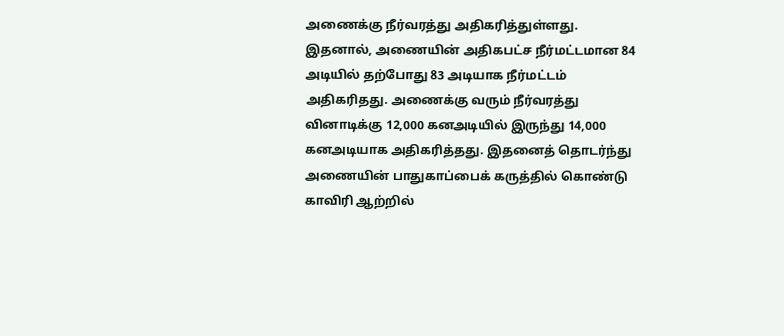அணைக்கு நீர்வரத்து அதிகரித்துள்ளது. இதனால், அணையின் அதிகபட்ச நீர்மட்டமான 84 அடியில் தற்போது 83 அடியாக நீர்மட்டம் அதிகரிதது. அணைக்கு வரும் நீர்வரத்து வினாடிக்கு 12,000 கனஅடியில் இருந்து 14,000 கனஅடியாக அதிகரித்தது. இதனைத் தொடர்ந்து அணையின் பாதுகாப்பைக் கருத்தில் கொண்டு காவிரி ஆற்றில்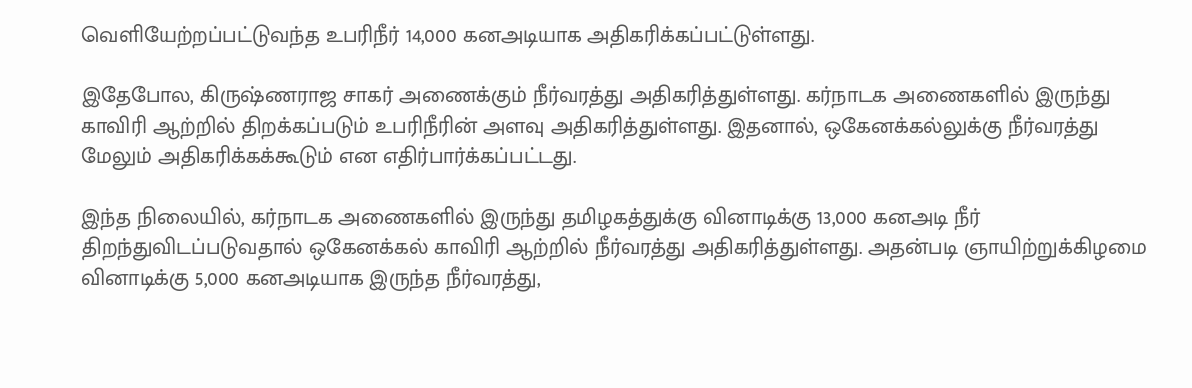வெளியேற்றப்பட்டுவந்த உபரிநீர் 14,000 கனஅடியாக அதிகரிக்கப்பட்டுள்ளது.

இதேபோல, கிருஷ்ணராஜ சாகர் அணைக்கும் நீர்வரத்து அதிகரித்துள்ளது. கர்நாடக அணைகளில் இருந்து காவிரி ஆற்றில் திறக்கப்படும் உபரிநீரின் அளவு அதிகரித்துள்ளது. இதனால், ஒகேனக்கல்லுக்கு நீர்வரத்து மேலும் அதிகரிக்கக்கூடும் என எதிர்பார்க்கப்பட்டது.

இந்த நிலையில், கர்நாடக அணைகளில் இருந்து தமிழகத்துக்கு வினாடிக்கு 13,000 கனஅடி நீர் திறந்துவிடப்படுவதால் ஒகேனக்கல் காவிரி ஆற்றில் நீர்வரத்து அதிகரித்துள்ளது. அதன்படி ஞாயிற்றுக்கிழமை வினாடிக்கு 5,000 கனஅடியாக இருந்த நீர்வரத்து,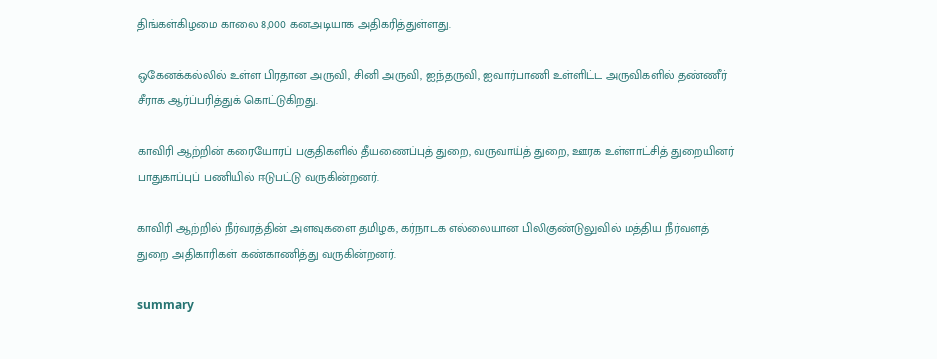திங்கள்கிழமை காலை 8,000 கனஅடியாக அதிகரித்துள்ளது.

ஒகேனக்கல்லில் உள்ள பிரதான அருவி, சினி அருவி, ஐந்தருவி, ஐவார்பாணி உள்ளிட்ட அருவிகளில் தண்ணீர் சீராக ஆர்ப்பரித்துக் கொட்டுகிறது.

காவிரி ஆற்றின் கரையோரப் பகுதிகளில் தீயணைப்புத் துறை, வருவாய்த் துறை, ஊரக உள்ளாட்சித் துறையினர் பாதுகாப்புப் பணியில் ஈடுபட்டு வருகின்றனர்.

காவிரி ஆற்றில் நீர்வரத்தின் அளவுகளை தமிழக, கர்நாடக எல்லையான பிலிகுண்டுலுவில் மத்திய நீர்வளத் துறை அதிகாரிகள் கண்காணித்து வருகின்றனர்.

summary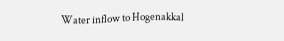Water inflow to Hogenakkal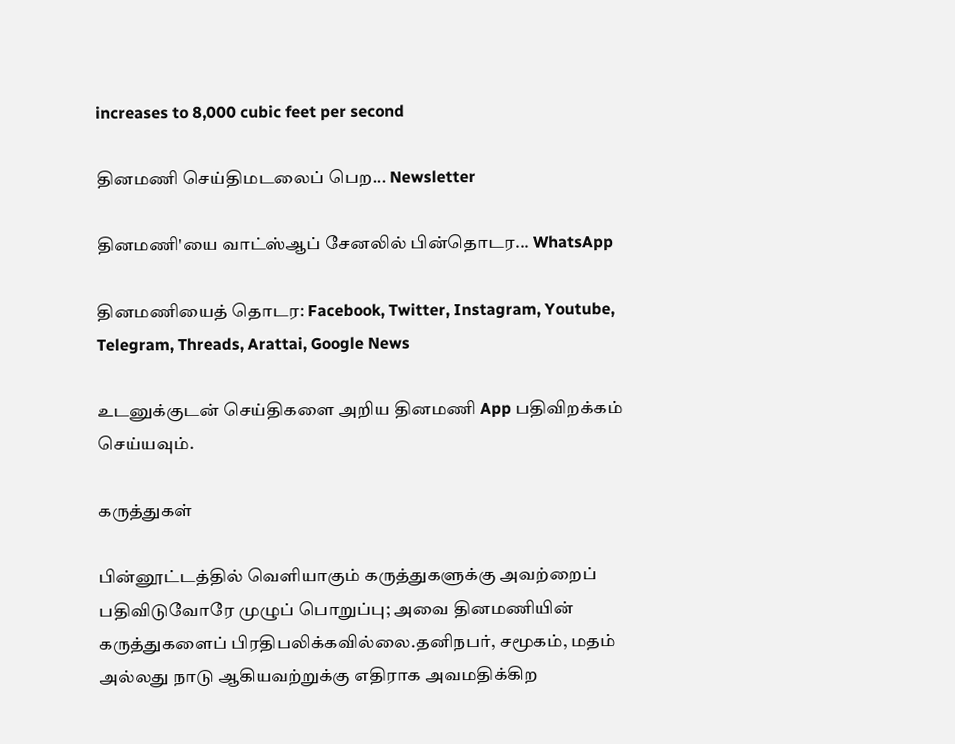increases to 8,000 cubic feet per second

தினமணி செய்திமடலைப் பெற... Newsletter

தினமணி'யை வாட்ஸ்ஆப் சேனலில் பின்தொடர... WhatsApp

தினமணியைத் தொடர: Facebook, Twitter, Instagram, Youtube, Telegram, Threads, Arattai, Google News

உடனுக்குடன் செய்திகளை அறிய தினமணி App பதிவிறக்கம் செய்யவும்.

கருத்துகள்

பின்னூட்டத்தில் வெளியாகும் கருத்துகளுக்கு அவற்றைப் பதிவிடுவோரே முழுப் பொறுப்பு; அவை தினமணியின் கருத்துகளைப் பிரதிபலிக்கவில்லை.தனிநபர், சமூகம், மதம் அல்லது நாடு ஆகியவற்றுக்கு எதிராக அவமதிக்கிற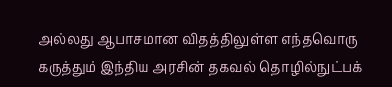அல்லது ஆபாசமான விதத்திலுள்ள எந்தவொரு கருத்தும் இந்திய அரசின் தகவல் தொழில்நுட்பக்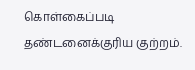கொள்கைப்படி தண்டனைக்குரிய குற்றம்.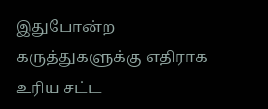இதுபோன்ற கருத்துகளுக்கு எதிராக உரிய சட்ட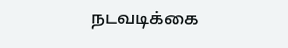நடவடிக்கை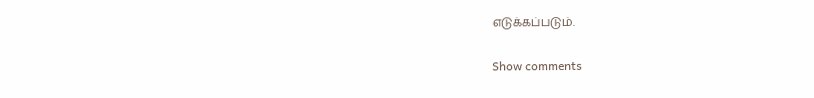எடுக்கப்படும்.

Show comments